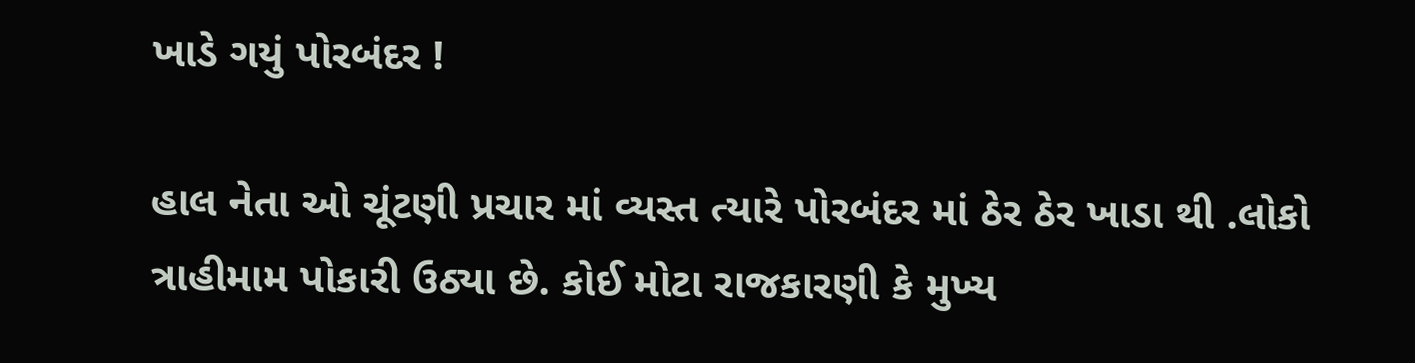ખાડે ગયું પોરબંદર !

હાલ નેતા ઓ ચૂંટણી પ્રચાર માં વ્યસ્ત ત્યારે પોરબંદર માં ઠેર ઠેર ખાડા થી .લોકો ત્રાહીમામ પોકારી ઉઠ્યા છે. કોઈ મોટા રાજકારણી કે મુખ્ય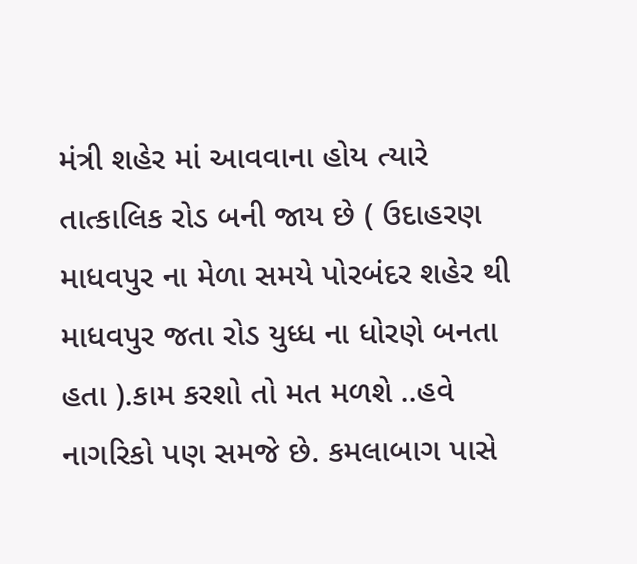મંત્રી શહેર માં આવવાના હોય ત્યારે તાત્કાલિક રોડ બની જાય છે ( ઉદાહરણ માધવપુર ના મેળા સમયે પોરબંદર શહેર થી માધવપુર જતા રોડ યુધ્ધ ના ધોરણે બનતા હતા ).કામ કરશો તો મત મળશે ..હવે નાગરિકો પણ સમજે છે. કમલાબાગ પાસે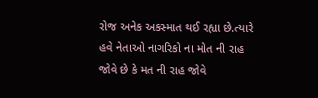રોજ અનેક અકસ્માત થઈ રહ્યા છે.ત્યારે હવે નેતાઓ નાગરિકો ના મોત ની રાહ જોવે છે કે મત ની રાહ જોવે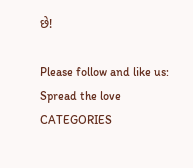છે!

Please follow and like us:
Spread the love
CATEGORIES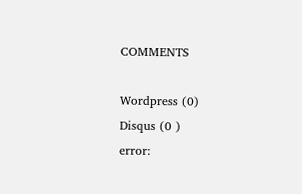COMMENTS

Wordpress (0)
Disqus (0 )
error: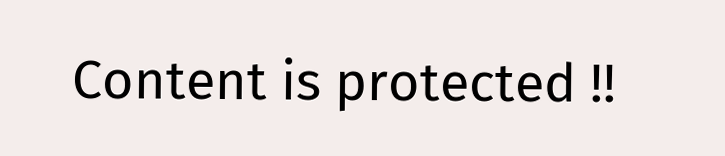Content is protected !!